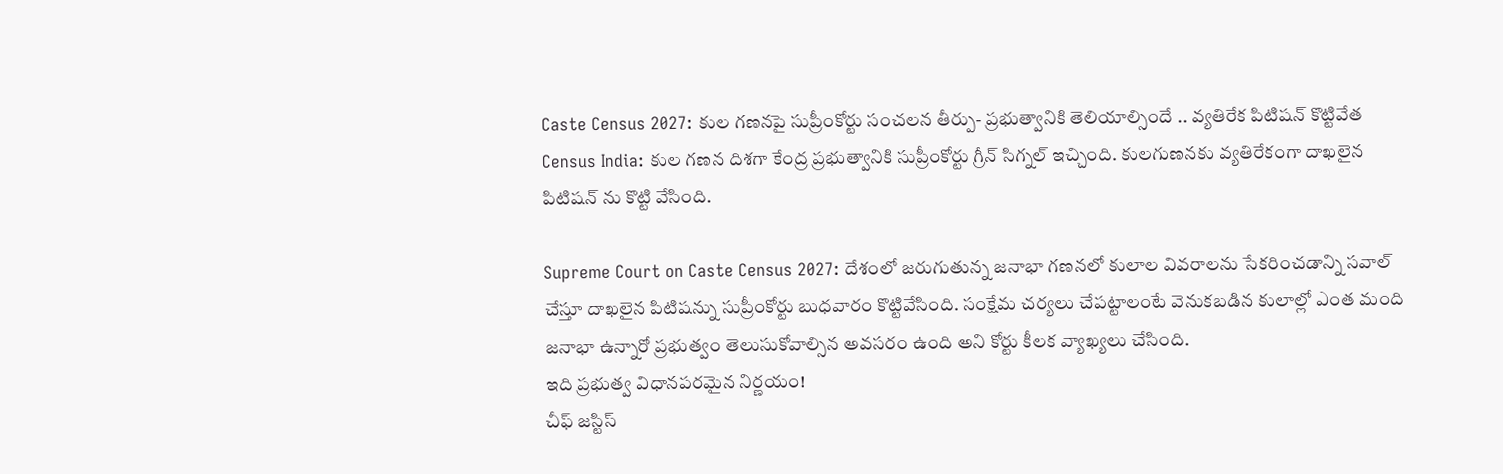Caste Census 2027: కుల గణనపై సుప్రీంకోర్టు సంచలన తీర్పు- ప్రభుత్వానికి తెలియాల్సిందే .. వ్యతిరేక పిటిషన్ కొట్టివేత
Census India: కుల గణన దిశగా కేంద్ర ప్రభుత్వానికి సుప్రీంకోర్టు గ్రీన్ సిగ్నల్ ఇచ్చింది. కులగుణనకు వ్యతిరేకంగా దాఖలైన పిటిషన్ ను కొట్టి వేసింది.

Supreme Court on Caste Census 2027: దేశంలో జరుగుతున్న జనాభా గణనలో కులాల వివరాలను సేకరించడాన్ని సవాల్ చేస్తూ దాఖలైన పిటిషన్ను సుప్రీంకోర్టు బుధవారం కొట్టివేసింది. సంక్షేమ చర్యలు చేపట్టాలంటే వెనుకబడిన కులాల్లో ఎంత మంది జనాభా ఉన్నారో ప్రభుత్వం తెలుసుకోవాల్సిన అవసరం ఉంది అని కోర్టు కీలక వ్యాఖ్యలు చేసింది.
ఇది ప్రభుత్వ విధానపరమైన నిర్ణయం!
చీఫ్ జస్టిస్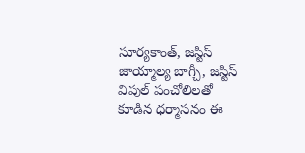సూర్యకాంత్, జస్టిస్ జాయ్మాల్య బాగ్చీ, జస్టిస్ విపుల్ పంచోలిలతో కూడిన ధర్మాసనం ఈ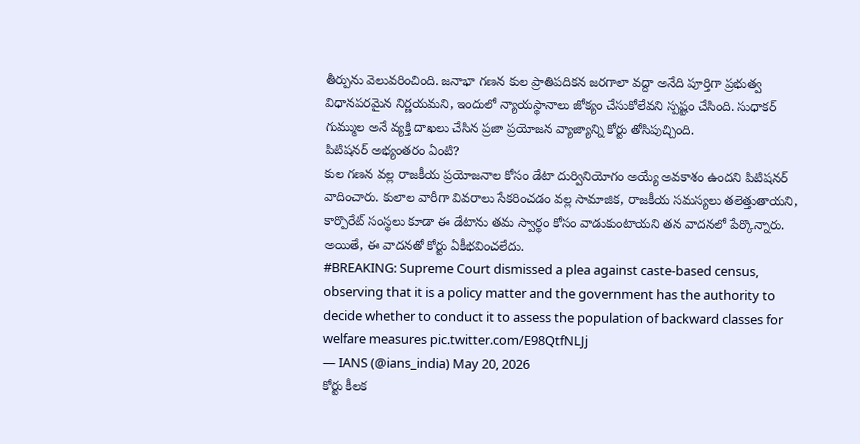తీర్పును వెలువరించింది. జనాభా గణన కుల ప్రాతిపదికన జరగాలా వద్దా అనేది పూర్తిగా ప్రభుత్వ విధానపరమైన నిర్ణయమని, ఇందులో న్యాయస్థానాలు జోక్యం చేసుకోలేవని స్పష్టం చేసింది. సుధాకర్ గుమ్ముల అనే వ్యక్తి దాఖలు చేసిన ప్రజా ప్రయోజన వ్యాజ్యాన్ని కోర్టు తోసిపుచ్చింది.
పిటిషనర్ అభ్యంతరం ఏంటి?
కుల గణన వల్ల రాజకీయ ప్రయోజనాల కోసం డేటా దుర్వినియోగం అయ్యే అవకాశం ఉందని పిటిషనర్ వాదించారు. కులాల వారీగా వివరాలు సేకరించడం వల్ల సామాజిక, రాజకీయ సమస్యలు తలెత్తుతాయని, కార్పొరేట్ సంస్థలు కూడా ఈ డేటాను తమ స్వార్థం కోసం వాడుకుంటాయని తన వాదనలో పేర్కొన్నారు. అయితే, ఈ వాదనతో కోర్టు ఏకీభవించలేదు.
#BREAKING: Supreme Court dismissed a plea against caste-based census, observing that it is a policy matter and the government has the authority to decide whether to conduct it to assess the population of backward classes for welfare measures pic.twitter.com/E98QtfNLJj
— IANS (@ians_india) May 20, 2026
కోర్టు కీలక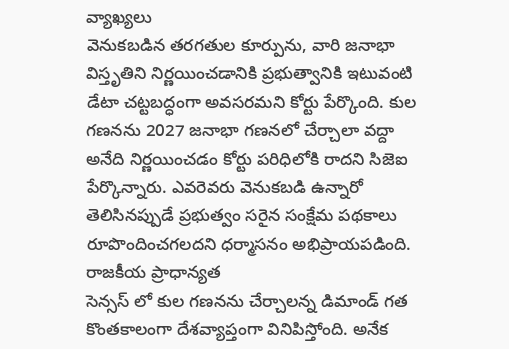వ్యాఖ్యలు
వెనుకబడిన తరగతుల కూర్పును, వారి జనాభా విస్తృతిని నిర్ణయించడానికి ప్రభుత్వానికి ఇటువంటి డేటా చట్టబద్ధంగా అవసరమని కోర్టు పేర్కొంది. కుల గణనను 2027 జనాభా గణనలో చేర్చాలా వద్దా అనేది నిర్ణయించడం కోర్టు పరిధిలోకి రాదని సిజెఐ పేర్కొన్నారు. ఎవరెవరు వెనుకబడి ఉన్నారో తెలిసినప్పుడే ప్రభుత్వం సరైన సంక్షేమ పథకాలు రూపొందించగలదని ధర్మాసనం అభిప్రాయపడింది.
రాజకీయ ప్రాధాన్యత
సెన్సస్ లో కుల గణనను చేర్చాలన్న డిమాండ్ గత కొంతకాలంగా దేశవ్యాప్తంగా వినిపిస్తోంది. అనేక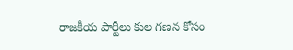రాజకీయ పార్టీలు కుల గణన కోసం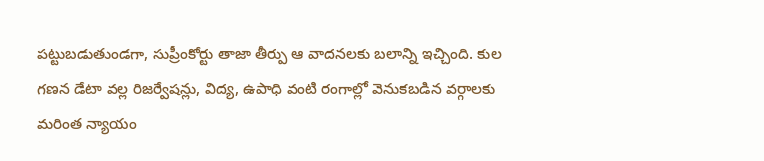పట్టుబడుతుండగా, సుప్రీంకోర్టు తాజా తీర్పు ఆ వాదనలకు బలాన్ని ఇచ్చింది. కుల గణన డేటా వల్ల రిజర్వేషన్లు, విద్య, ఉపాధి వంటి రంగాల్లో వెనుకబడిన వర్గాలకు మరింత న్యాయం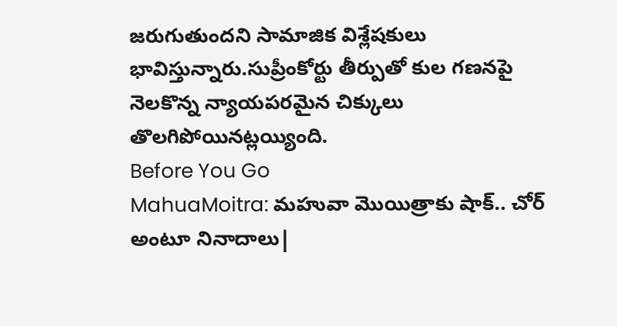జరుగుతుందని సామాజిక విశ్లేషకులు భావిస్తున్నారు.సుప్రీంకోర్టు తీర్పుతో కుల గణనపై నెలకొన్న న్యాయపరమైన చిక్కులు తొలగిపోయినట్లయ్యింది.
Before You Go
MahuaMoitra: మహువా మొయిత్రాకు షాక్.. చోర్ అంటూ నినాదాలు|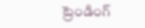ట్రెండింగ్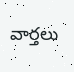వార్తలు